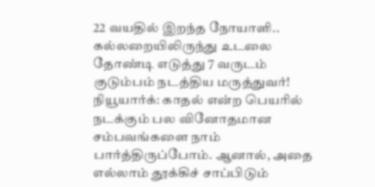22 வயதில் இறந்த நோயாளி.. கல்லறையிலிருந்து உடலை தோண்டி எடுத்து 7 வருடம் குடும்பம் நடத்திய மருத்துவர்!
நியூயார்க்: காதல் என்ற பெயரில் நடக்கும் பல வினோதமான சம்பவங்களை நாம் பார்த்திருப்போம். ஆனால், அதை எல்லாம் தூக்கிச் சாப்பிடும்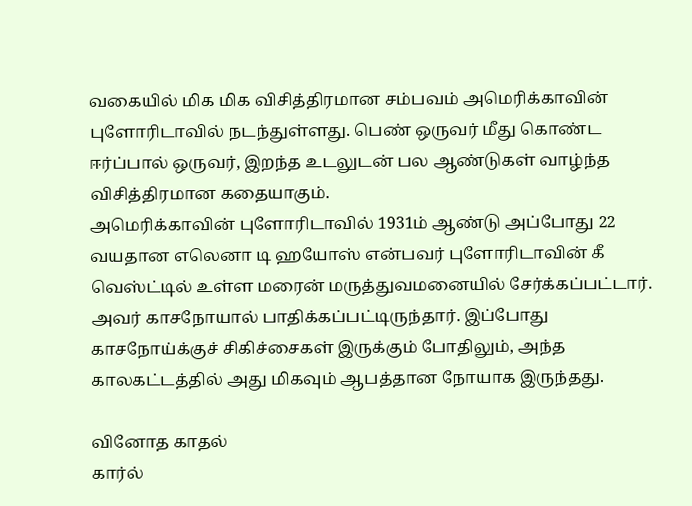வகையில் மிக மிக விசித்திரமான சம்பவம் அமெரிக்காவின் புளோரிடாவில் நடந்துள்ளது. பெண் ஒருவர் மீது கொண்ட ஈர்ப்பால் ஒருவர், இறந்த உடலுடன் பல ஆண்டுகள் வாழ்ந்த விசித்திரமான கதையாகும்.
அமெரிக்காவின் புளோரிடாவில் 1931ம் ஆண்டு அப்போது 22 வயதான எலெனா டி ஹயோஸ் என்பவர் புளோரிடாவின் கீ வெஸ்ட்டில் உள்ள மரைன் மருத்துவமனையில் சேர்க்கப்பட்டார். அவர் காசநோயால் பாதிக்கப்பட்டிருந்தார். இப்போது காசநோய்க்குச் சிகிச்சைகள் இருக்கும் போதிலும், அந்த காலகட்டத்தில் அது மிகவும் ஆபத்தான நோயாக இருந்தது.

வினோத காதல்
கார்ல்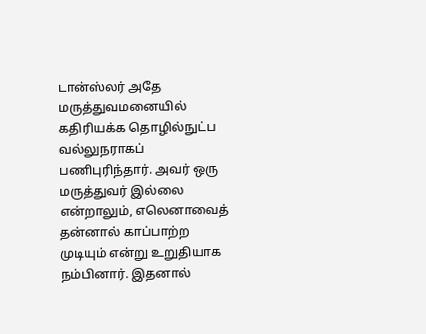டான்ஸ்லர் அதே மருத்துவமனையில் கதிரியக்க தொழில்நுட்ப வல்லுநராகப் பணிபுரிந்தார். அவர் ஒரு மருத்துவர் இல்லை என்றாலும், எலெனாவைத் தன்னால் காப்பாற்ற முடியும் என்று உறுதியாக நம்பினார். இதனால்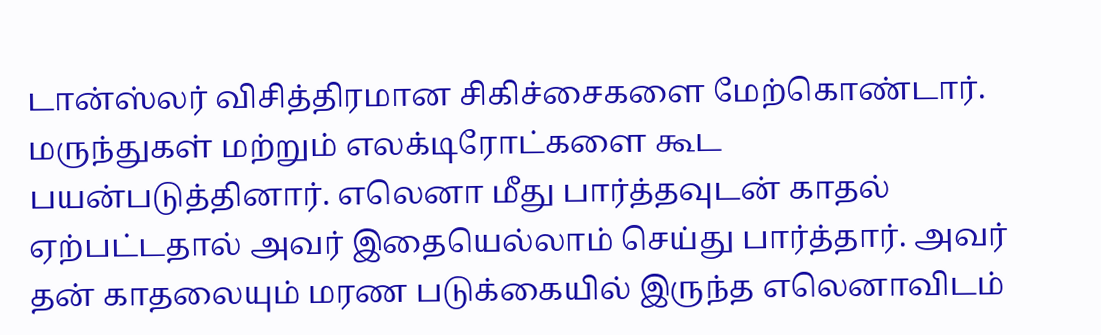டான்ஸ்லர் விசித்திரமான சிகிச்சைகளை மேற்கொண்டார். மருந்துகள் மற்றும் எலக்டிரோட்களை கூட பயன்படுத்தினார். எலெனா மீது பார்த்தவுடன் காதல் ஏற்பட்டதால் அவர் இதையெல்லாம் செய்து பார்த்தார். அவர் தன் காதலையும் மரண படுக்கையில் இருந்த எலெனாவிடம்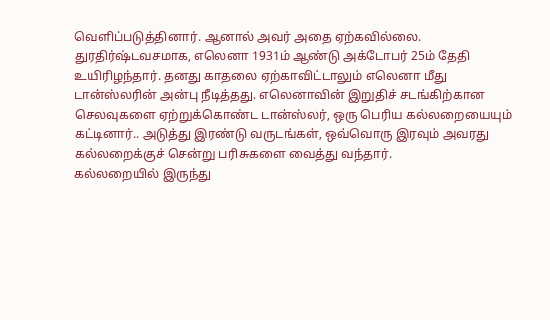வெளிப்படுத்தினார். ஆனால் அவர் அதை ஏற்கவில்லை.
துரதிர்ஷ்டவசமாக, எலெனா 1931ம் ஆண்டு அக்டோபர் 25ம் தேதி உயிரிழந்தார். தனது காதலை ஏற்காவிட்டாலும் எலெனா மீது டான்ஸ்லரின் அன்பு நீடித்தது. எலெனாவின் இறுதிச் சடங்கிற்கான செலவுகளை ஏற்றுக்கொண்ட டான்ஸ்லர், ஒரு பெரிய கல்லறையையும் கட்டினார்.. அடுத்து இரண்டு வருடங்கள், ஒவ்வொரு இரவும் அவரது கல்லறைக்குச் சென்று பரிசுகளை வைத்து வந்தார்.
கல்லறையில் இருந்து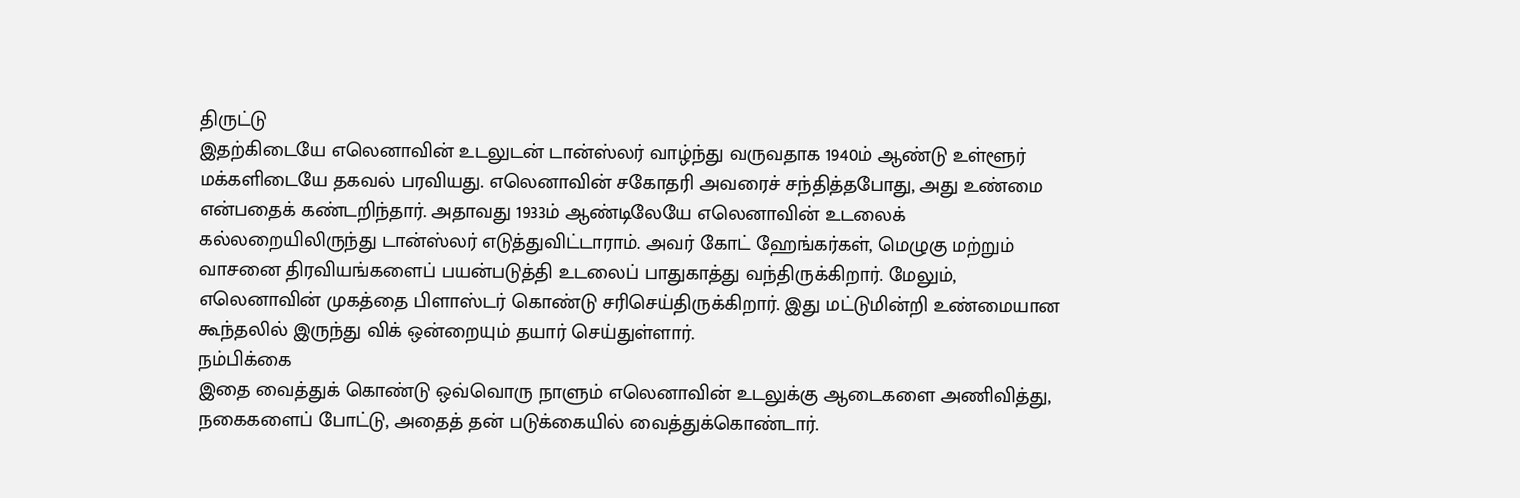திருட்டு
இதற்கிடையே எலெனாவின் உடலுடன் டான்ஸ்லர் வாழ்ந்து வருவதாக 1940ம் ஆண்டு உள்ளூர் மக்களிடையே தகவல் பரவியது. எலெனாவின் சகோதரி அவரைச் சந்தித்தபோது, அது உண்மை என்பதைக் கண்டறிந்தார். அதாவது 1933ம் ஆண்டிலேயே எலெனாவின் உடலைக் கல்லறையிலிருந்து டான்ஸ்லர் எடுத்துவிட்டாராம். அவர் கோட் ஹேங்கர்கள், மெழுகு மற்றும் வாசனை திரவியங்களைப் பயன்படுத்தி உடலைப் பாதுகாத்து வந்திருக்கிறார். மேலும், எலெனாவின் முகத்தை பிளாஸ்டர் கொண்டு சரிசெய்திருக்கிறார். இது மட்டுமின்றி உண்மையான கூந்தலில் இருந்து விக் ஒன்றையும் தயார் செய்துள்ளார்.
நம்பிக்கை
இதை வைத்துக் கொண்டு ஒவ்வொரு நாளும் எலெனாவின் உடலுக்கு ஆடைகளை அணிவித்து, நகைகளைப் போட்டு, அதைத் தன் படுக்கையில் வைத்துக்கொண்டார்.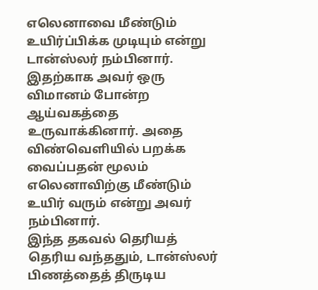எலெனாவை மீண்டும் உயிர்ப்பிக்க முடியும் என்று டான்ஸ்லர் நம்பினார். இதற்காக அவர் ஒரு விமானம் போன்ற ஆய்வகத்தை உருவாக்கினார். அதை விண்வெளியில் பறக்க வைப்பதன் மூலம் எலெனாவிற்கு மீண்டும் உயிர் வரும் என்று அவர் நம்பினார்.
இந்த தகவல் தெரியத் தெரிய வந்ததும், டான்ஸ்லர் பிணத்தைத் திருடிய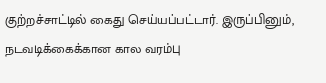குற்றச்சாட்டில் கைது செய்யப்பட்டார். இருப்பினும், நடவடிக்கைக்கான கால வரம்பு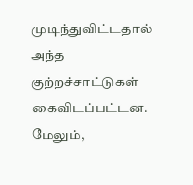முடிந்துவிட்டதால் அந்த குற்றச்சாட்டுகள் கைவிடப்பட்டன. மேலும்,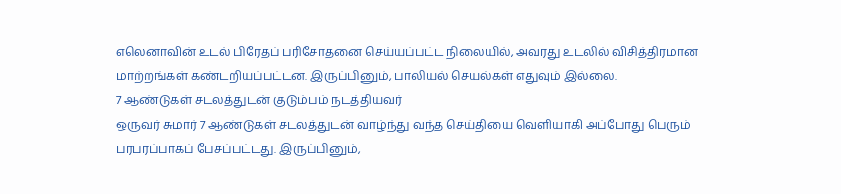எலெனாவின் உடல் பிரேதப் பரிசோதனை செய்யப்பட்ட நிலையில், அவரது உடலில் விசித்திரமான மாற்றங்கள் கண்டறியப்பட்டன. இருப்பினும், பாலியல் செயல்கள் எதுவும் இல்லை.
7 ஆண்டுகள் சடலத்துடன் குடும்பம் நடத்தியவர்
ஒருவர் சுமார் 7 ஆண்டுகள் சடலத்துடன் வாழ்ந்து வந்த செய்தியை வெளியாகி அப்போது பெரும் பரபரப்பாகப் பேசப்பட்டது. இருப்பினும்,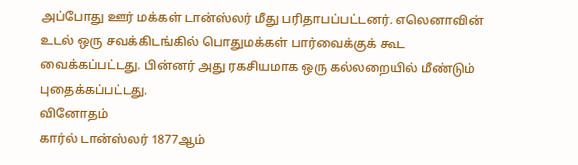அப்போது ஊர் மக்கள் டான்ஸ்லர் மீது பரிதாபப்பட்டனர். எலெனாவின் உடல் ஒரு சவக்கிடங்கில் பொதுமக்கள் பார்வைக்குக் கூட வைக்கப்பட்டது. பின்னர் அது ரகசியமாக ஒரு கல்லறையில் மீண்டும் புதைக்கப்பட்டது.
வினோதம்
கார்ல் டான்ஸ்லர் 1877ஆம்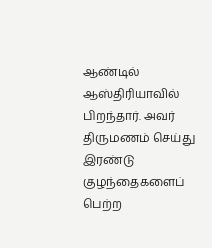ஆண்டில் ஆஸ்திரியாவில் பிறந்தார். அவர் திருமணம் செய்து இரண்டு குழந்தைகளைப் பெற்ற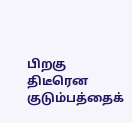பிறகு திடீரென குடும்பத்தைக்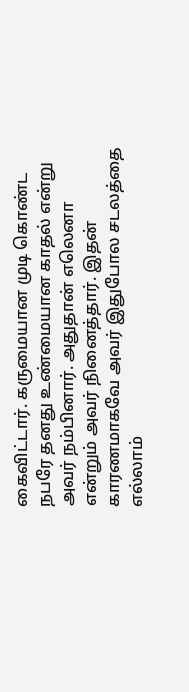கைவிட்டார். கருமையான முடி கொண்ட நபரே தனது உண்மையான காதல் என்று அவர் நம்பினார். அதுதான் எலெனா என்றும் அவர் நினைத்தார். இதன் காரணமாகவே அவர் இதுபோல சடலத்தை எல்லாம்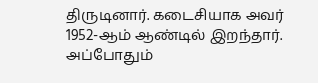திருடினார். கடைசியாக அவர் 1952-ஆம் ஆண்டில் இறந்தார். அப்போதும்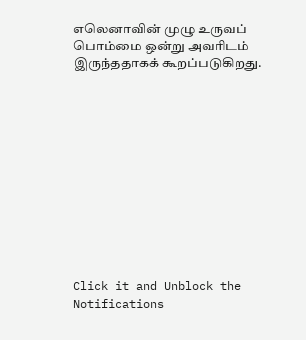எலெனாவின் முழு உருவப் பொம்மை ஒன்று அவரிடம் இருந்ததாகக் கூறப்படுகிறது.












Click it and Unblock the Notifications